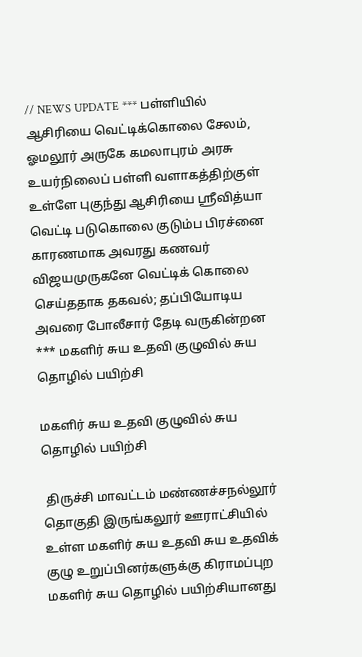// NEWS UPDATE *** பள்ளியில் ஆசிரியை வெட்டிக்கொலை சேலம், ஓமலூர் அருகே கமலாபுரம் அரசு உயர்நிலைப் பள்ளி வளாகத்திற்குள் உள்ளே புகுந்து ஆசிரியை ஸ்ரீவித்யா வெட்டி படுகொலை குடும்ப பிரச்னை காரணமாக அவரது கணவர் விஜயமுருகனே வெட்டிக் கொலை செய்த‌தாக தகவல்; தப்பியோடிய அவரை போலீசார் தேடி வருகின்றன *** மகளிர் சுய உதவி குழுவில் சுய தொழில் பயிற்சி

மகளிர் சுய உதவி குழுவில் சுய தொழில் பயிற்சி

 திருச்சி மாவட்டம் மண்ணச்சநல்லூர்  தொகுதி இருங்கலூர் ஊராட்சியில் உள்ள மகளிர் சுய உதவி சுய உதவிக் குழு உறுப்பினர்களுக்கு கிராமப்புற மகளிர் சுய தொழில் பயிற்சியானது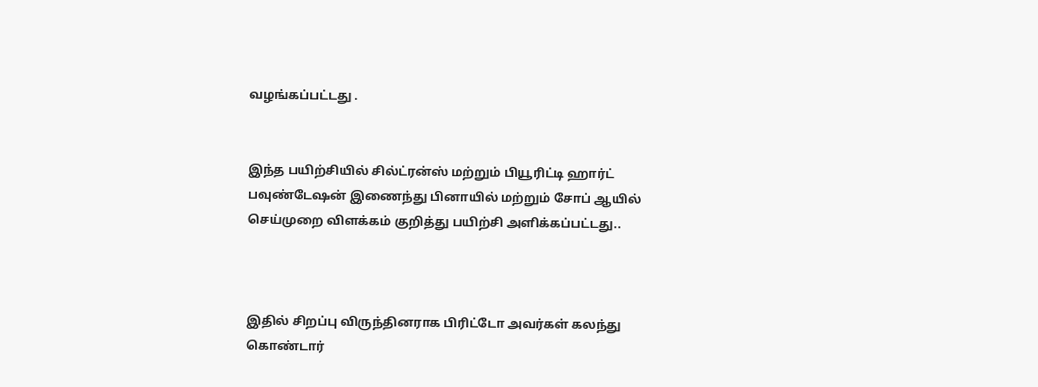வழங்கப்பட்டது .


இந்த பயிற்சியில் சில்ட்ரன்ஸ் மற்றும் பியூரிட்டி ஹார்ட் பவுண்டேஷன் இணைந்து பினாயில் மற்றும் சோப் ஆயில் செய்முறை விளக்கம் குறித்து பயிற்சி அளிக்கப்பட்டது..



இதில் சிறப்பு விருந்தினராக பிரிட்டோ அவர்கள் கலந்து கொண்டார்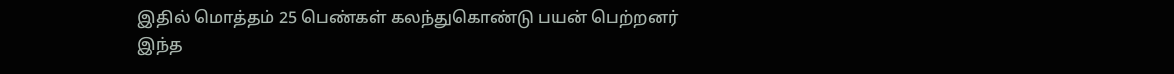இதில் மொத்தம் 25 பெண்கள் கலந்துகொண்டு பயன் பெற்றனர் இந்த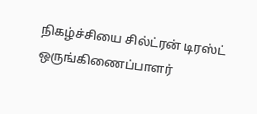நிகழ்ச்சியை சில்ட்ரன் டிரஸ்ட் ஒருங்கிணைப்பாளர்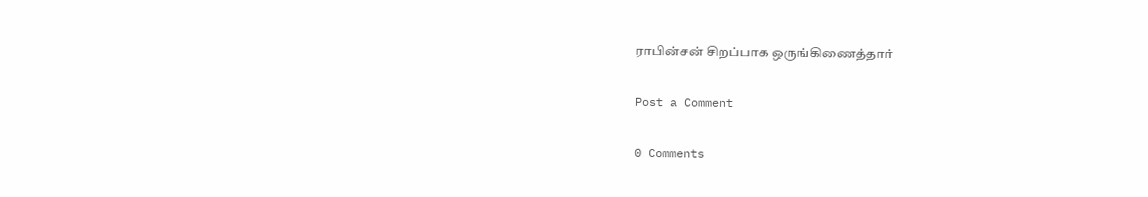ராபின்சன் சிறப்பாக ஒருங்கிணைத்தார்

Post a Comment

0 Comments